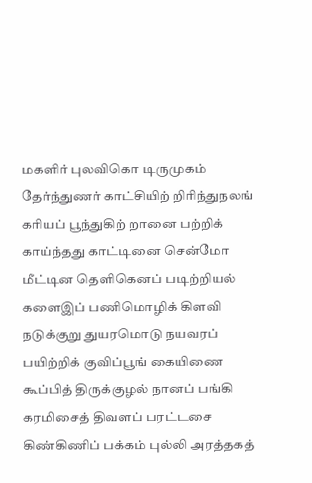மகளிர் புலவிகொ டிருமுகம் தேர்ந்துணர் காட்சியிற் றிரிந்துநலங் கரியப் பூந்துகிற் றானை பற்றிக் காய்ந்தது காட்டினை சென்மோ மீட்டின தெளிகெனப் படிற்றியல் களைஇப் பணிமொழிக் கிளவி நடுக்குறு துயரமொடு நயவரப் பயிற்றிக் குவிப்பூங் கையிணை கூப்பித் திருக்குழல் நானப் பங்கி கரமிசைத் திவளப் பரட்டசை கிண்கிணிப் பக்கம் புல்லி அரத்தகத்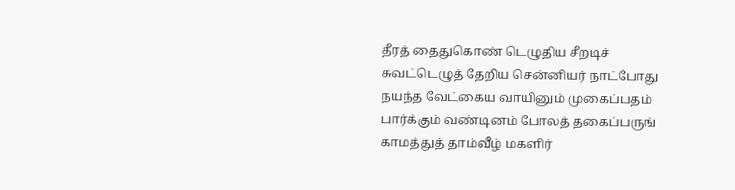தீரத் தைதுகொண் டெழுதிய சீறடிச் சுவட்டெழுத் தேறிய சென்னியர் நாட்போது நயந்த வேட்கைய வாயினும் முகைப்பதம் பார்க்கும் வண்டினம் போலத் தகைப்பருங் காமத்துத் தாம்வீழ் மகளிர்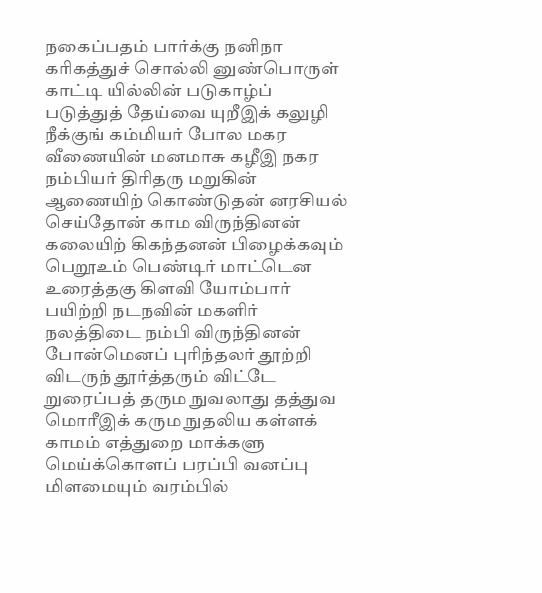நகைப்பதம் பார்க்கு நனிநா கரிகத்துச் சொல்லி னுண்பொருள் காட்டி யில்லின் படுகாழ்ப் படுத்துத் தேய்வை யுறீஇக் கலுழி நீக்குங் கம்மியர் போல மகர வீணையின் மனமாசு கழீஇ நகர நம்பியர் திரிதரு மறுகின் ஆணையிற் கொண்டுதன் னரசியல் செய்தோன் காம விருந்தினன் கலையிற் கிகந்தனன் பிழைக்கவும் பெறூஉம் பெண்டிர் மாட்டென உரைத்தகு கிளவி யோம்பார் பயிற்றி நடநவின் மகளிர் நலத்திடை நம்பி விருந்தினன் போன்மெனப் புரிந்தலர் தூற்றி விடருந் தூர்த்தரும் விட்டே றுரைப்பத் தரும நுவலாது தத்துவ மொரீஇக் கரும நுதலிய கள்ளக் காமம் எத்துறை மாக்களு மெய்க்கொளப் பரப்பி வனப்பு மிளமையும் வரம்பில்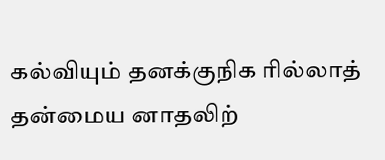கல்வியும் தனக்குநிக ரில்லாத் தன்மைய னாதலிற்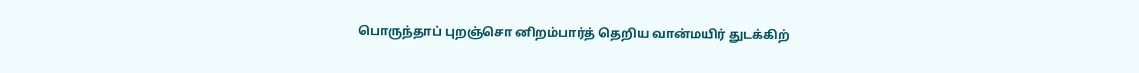பொருந்தாப் புறஞ்சொ னிறம்பார்த் தெறிய வான்மயிர் துடக்கிற்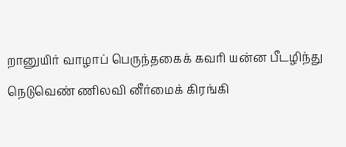றானுயிர் வாழாப் பெருந்தகைக் கவரி யன்ன பீடழிந்து நெடுவெண் ணிலவி னீர்மைக் கிரங்கி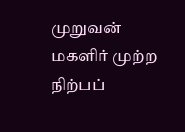முறுவன் மகளிர் முற்ற நிற்பப்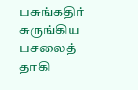பசுங்கதிர் சுருங்கிய பசலைத் தாகி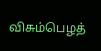விசும்பெழத்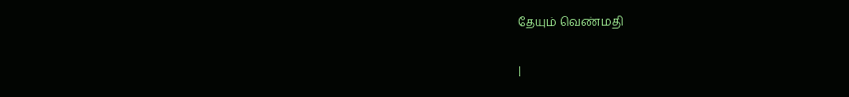தேயும் வெண்மதி

|